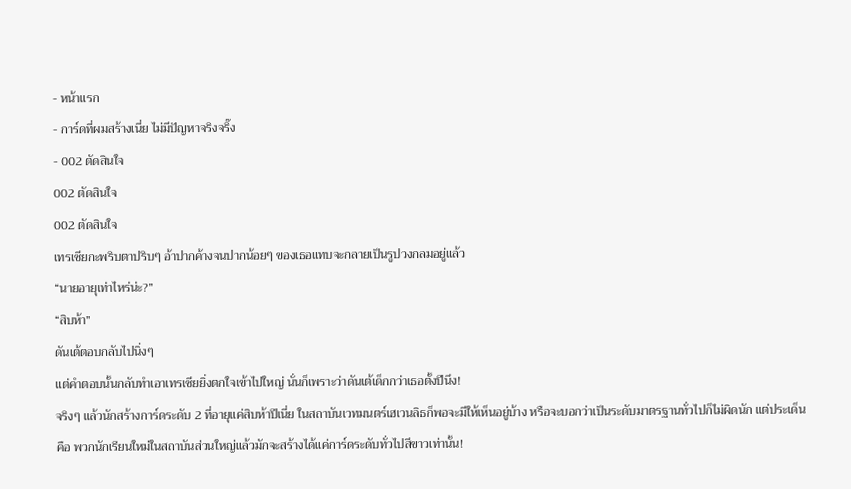- หน้าแรก
- การ์ดที่ผมสร้างเนี่ย ไม่มีปัญหาจริงจริ๊ง
- 002 ตัดสินใจ
002 ตัดสินใจ
002 ตัดสินใจ
เทรเซียกะพริบตาปริบๆ อ้าปากค้างจนปากน้อยๆ ของเธอแทบจะกลายเป็นรูปวงกลมอยู่แล้ว
“นายอายุเท่าไหร่น่ะ?”
“สิบห้า”
ดันเต้ตอบกลับไปนิ่งๆ
แต่คำตอบนั้นกลับทำเอาเทรเซียยิ่งตกใจเข้าไปใหญ่ นั่นก็เพราะว่าดันเต้เด็กกว่าเธอตั้งปีนึง!
จริงๆ แล้วนักสร้างการ์ดระดับ 2 ที่อายุแค่สิบห้าปีเนี่ย ในสถาบันเวทมนตร์เฮเวนลิธก็พอจะมีให้เห็นอยู่บ้าง หรือจะบอกว่าเป็นระดับมาตรฐานทั่วไปก็ไม่ผิดนัก แต่ประเด็นคือ พวกนักเรียนใหม่ในสถาบันส่วนใหญ่แล้วมักจะสร้างได้แค่การ์ดระดับทั่วไปสีขาวเท่านั้น!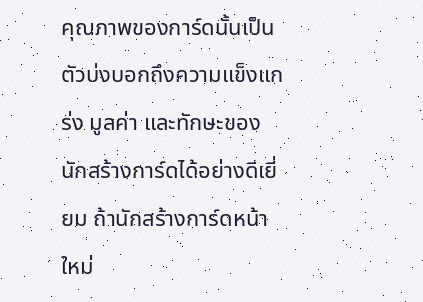คุณภาพของการ์ดนั้นเป็นตัวบ่งบอกถึงความแข็งแกร่ง มูลค่า และทักษะของนักสร้างการ์ดได้อย่างดีเยี่ยม ถ้านักสร้างการ์ดหน้าใหม่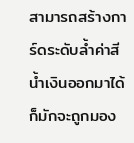สามารถสร้างการ์ดระดับล้ำค่าสีน้ำเงินออกมาได้ ก็มักจะถูกมอง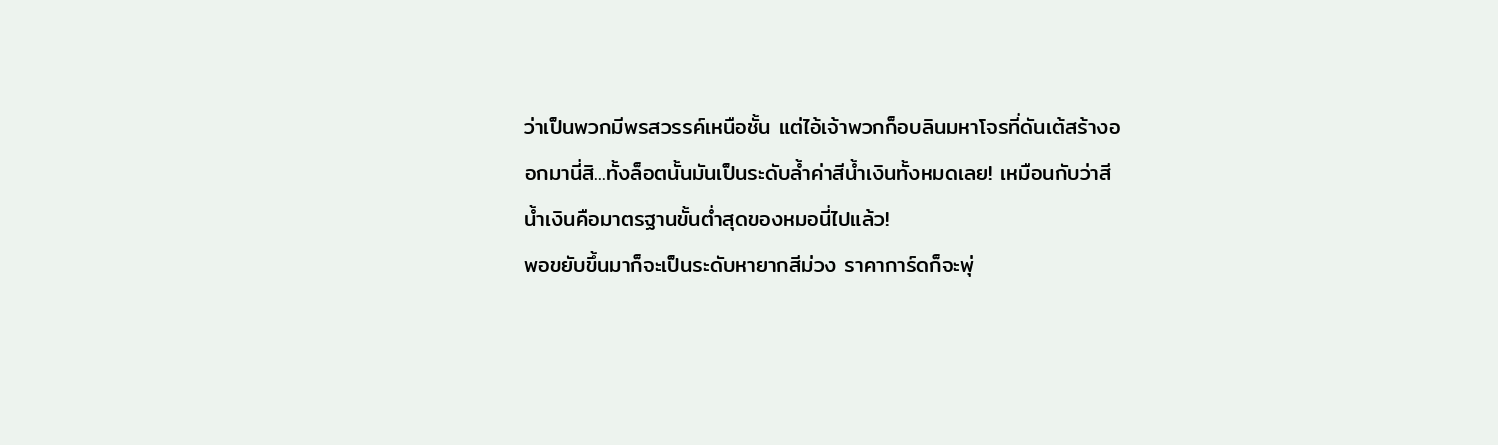ว่าเป็นพวกมีพรสวรรค์เหนือชั้น แต่ไอ้เจ้าพวกก็อบลินมหาโจรที่ดันเต้สร้างออกมานี่สิ...ทั้งล็อตนั้นมันเป็นระดับล้ำค่าสีน้ำเงินทั้งหมดเลย! เหมือนกับว่าสีน้ำเงินคือมาตรฐานขั้นต่ำสุดของหมอนี่ไปแล้ว!
พอขยับขึ้นมาก็จะเป็นระดับหายากสีม่วง ราคาการ์ดก็จะพุ่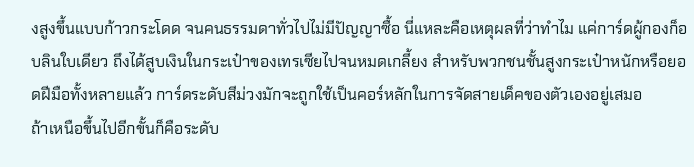งสูงขึ้นแบบก้าวกระโดด จนคนธรรมดาทั่วไปไม่มีปัญญาซื้อ นี่แหละคือเหตุผลที่ว่าทำไม แค่การ์ดผู้กองก็อบลินใบเดียว ถึงได้สูบเงินในกระเป๋าของเทรเซียไปจนหมดเกลี้ยง สำหรับพวกชนชั้นสูงกระเป๋าหนักหรือยอดฝีมือทั้งหลายแล้ว การ์ดระดับสีม่วงมักจะถูกใช้เป็นคอร์หลักในการจัดสายเด็คของตัวเองอยู่เสมอ
ถ้าเหนือขึ้นไปอีกขั้นก็คือระดับ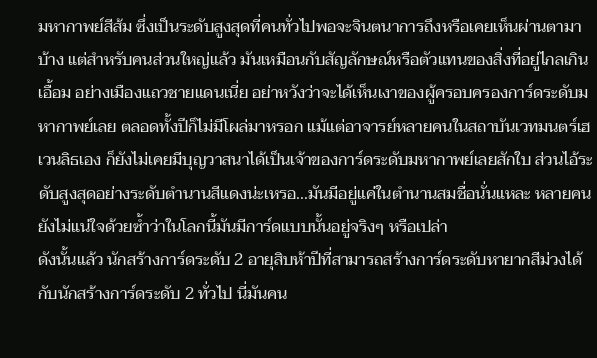มหากาพย์สีส้ม ซึ่งเป็นระดับสูงสุดที่คนทั่วไปพอจะจินตนาการถึงหรือเคยเห็นผ่านตามาบ้าง แต่สำหรับคนส่วนใหญ่แล้ว มันเหมือนกับสัญลักษณ์หรือตัวแทนของสิ่งที่อยู่ไกลเกินเอื้อม อย่างเมืองแถวชายแดนเนี่ย อย่าหวังว่าจะได้เห็นเงาของผู้ครอบครองการ์ดระดับมหากาพย์เลย ตลอดทั้งปีก็ไม่มีโผล่มาหรอก แม้แต่อาจารย์หลายคนในสถาบันเวทมนตร์เฮเวนลิธเอง ก็ยังไม่เคยมีบุญวาสนาได้เป็นเจ้าของการ์ดระดับมหากาพย์เลยสักใบ ส่วนไอ้ระดับสูงสุดอย่างระดับตำนานสีแดงน่ะเหรอ...มันมีอยู่แค่ในตำนานสมชื่อนั่นแหละ หลายคนยังไม่แน่ใจด้วยซ้ำว่าในโลกนี้มันมีการ์ดแบบนั้นอยู่จริงๆ หรือเปล่า
ดังนั้นแล้ว นักสร้างการ์ดระดับ 2 อายุสิบห้าปีที่สามารถสร้างการ์ดระดับหายากสีม่วงได้ กับนักสร้างการ์ดระดับ 2 ทั่วไป นี่มันคน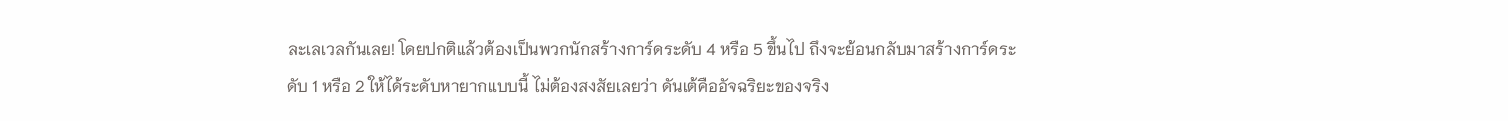ละเลเวลกันเลย! โดยปกติแล้วต้องเป็นพวกนักสร้างการ์ดระดับ 4 หรือ 5 ขึ้นไป ถึงจะย้อนกลับมาสร้างการ์ดระดับ 1 หรือ 2 ให้ได้ระดับหายากแบบนี้ ไม่ต้องสงสัยเลยว่า ดันเต้คืออัจฉริยะของจริง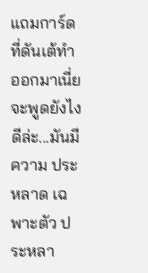แถมการ์ดที่ดันเต้ทำออกมาเนี่ย จะพูดยังไงดีล่ะ...มันมีความ ประหลาด เฉพาะตัว ประหลา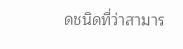ดชนิดที่ว่าสามาร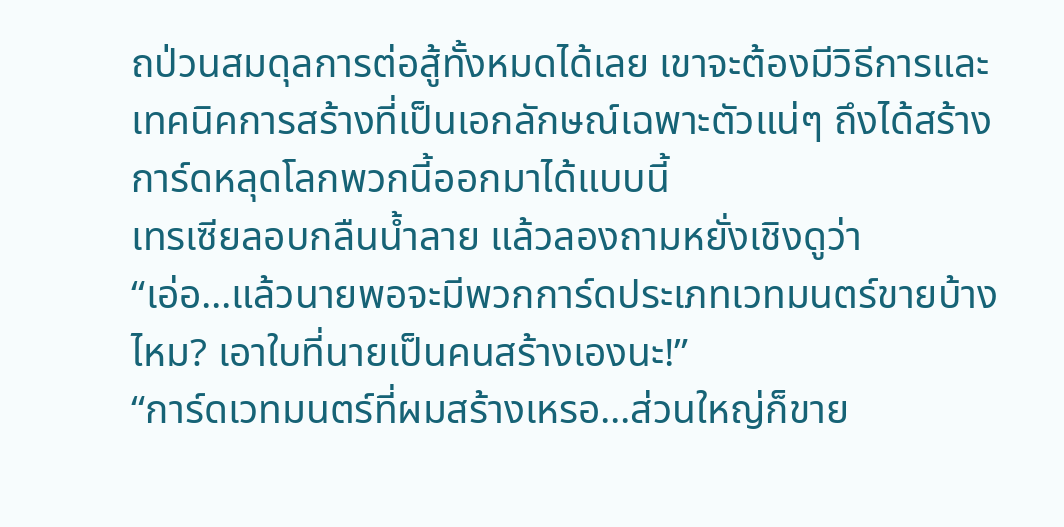ถป่วนสมดุลการต่อสู้ทั้งหมดได้เลย เขาจะต้องมีวิธีการและเทคนิคการสร้างที่เป็นเอกลักษณ์เฉพาะตัวแน่ๆ ถึงได้สร้างการ์ดหลุดโลกพวกนี้ออกมาได้แบบนี้
เทรเซียลอบกลืนน้ำลาย แล้วลองถามหยั่งเชิงดูว่า
“เอ่อ...แล้วนายพอจะมีพวกการ์ดประเภทเวทมนตร์ขายบ้างไหม? เอาใบที่นายเป็นคนสร้างเองนะ!”
“การ์ดเวทมนตร์ที่ผมสร้างเหรอ...ส่วนใหญ่ก็ขาย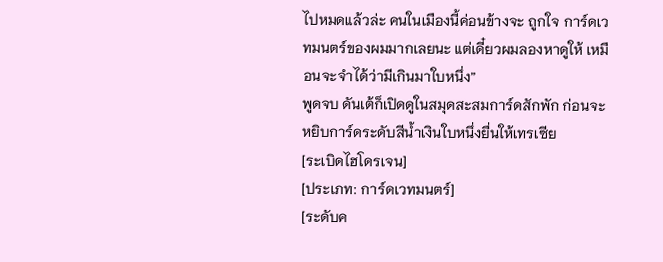ไปหมดแล้วล่ะ คนในเมืองนี้ค่อนข้างจะ ถูกใจ การ์ดเวทมนตร์ของผมมากเลยนะ แต่เดี๋ยวผมลองหาดูให้ เหมือนจะจำได้ว่ามีเกินมาใบหนึ่ง”
พูดจบ ดันเต้ก็เปิดดูในสมุดสะสมการ์ดสักพัก ก่อนจะหยิบการ์ดระดับสีน้ำเงินใบหนึ่งยื่นให้เทรเซีย
[ระเบิดไฮโดรเจน]
[ประเภท: การ์ดเวทมนตร์]
[ระดับค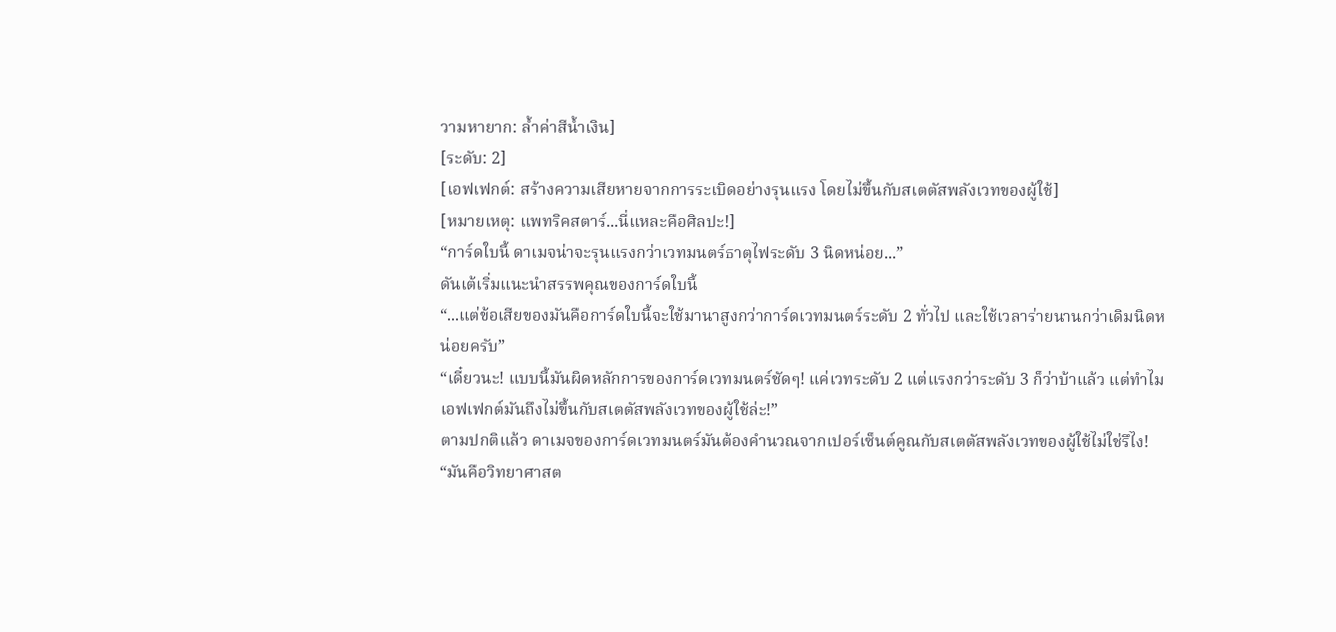วามหายาก: ล้ำค่าสีน้ำเงิน]
[ระดับ: 2]
[เอฟเฟกต์: สร้างความเสียหายจากการระเบิดอย่างรุนแรง โดยไม่ขึ้นกับสเตตัสพลังเวทของผู้ใช้]
[หมายเหตุ: แพทริคสตาร์...นี่แหละคือศิลปะ!]
“การ์ดใบนี้ ดาเมจน่าจะรุนแรงกว่าเวทมนตร์ธาตุไฟระดับ 3 นิดหน่อย...”
ดันเต้เริ่มแนะนำสรรพคุณของการ์ดใบนี้
“...แต่ข้อเสียของมันคือการ์ดใบนี้จะใช้มานาสูงกว่าการ์ดเวทมนตร์ระดับ 2 ทั่วไป และใช้เวลาร่ายนานกว่าเดิมนิดหน่อยครับ”
“เดี๋ยวนะ! แบบนี้มันผิดหลักการของการ์ดเวทมนตร์ชัดๆ! แค่เวทระดับ 2 แต่แรงกว่าระดับ 3 ก็ว่าบ้าแล้ว แต่ทำไมเอฟเฟกต์มันถึงไม่ขึ้นกับสเตตัสพลังเวทของผู้ใช้ล่ะ!”
ตามปกติแล้ว ดาเมจของการ์ดเวทมนตร์มันต้องคำนวณจากเปอร์เซ็นต์คูณกับสเตตัสพลังเวทของผู้ใช้ไม่ใช่รึไง!
“มันคือวิทยาศาสต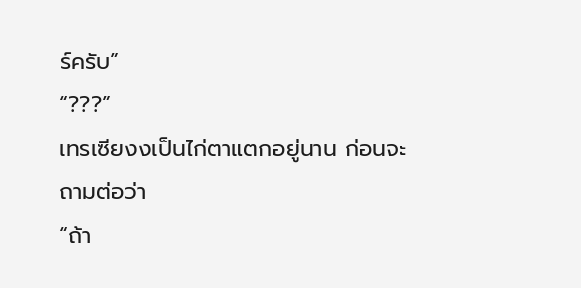ร์ครับ”
“???”
เทรเซียงงเป็นไก่ตาแตกอยู่นาน ก่อนจะถามต่อว่า
“ถ้า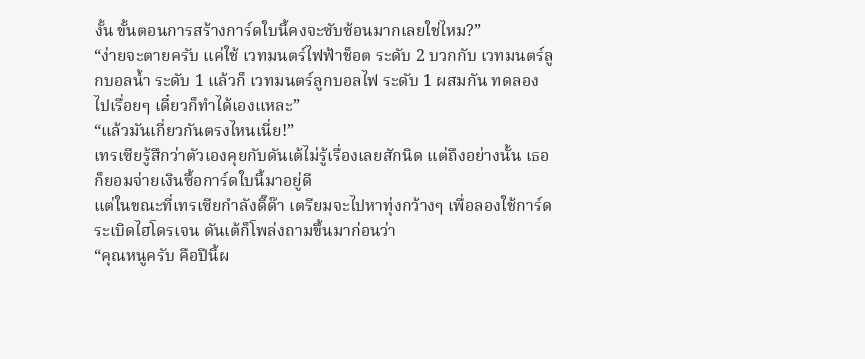งั้น ขั้นตอนการสร้างการ์ดใบนี้คงจะซับซ้อนมากเลยใช่ไหม?”
“ง่ายจะตายครับ แค่ใช้ เวทมนตร์ไฟฟ้าช็อต ระดับ 2 บวกกับ เวทมนตร์ลูกบอลน้ำ ระดับ 1 แล้วก็ เวทมนตร์ลูกบอลไฟ ระดับ 1 ผสมกัน ทดลองไปเรื่อยๆ เดี๋ยวก็ทำได้เองแหละ”
“แล้วมันเกี่ยวกันตรงไหนเนี่ย!”
เทรเซียรู้สึกว่าตัวเองคุยกับดันเต้ไม่รู้เรื่องเลยสักนิด แต่ถึงอย่างนั้น เธอก็ยอมจ่ายเงินซื้อการ์ดใบนี้มาอยู่ดี
แต่ในขณะที่เทรเซียกำลังดี๊ด๊า เตรียมจะไปหาทุ่งกว้างๆ เพื่อลองใช้การ์ดระเบิดไฮโดรเจน ดันเต้ก็โพล่งถามขึ้นมาก่อนว่า
“คุณหนูครับ คือปีนี้ผ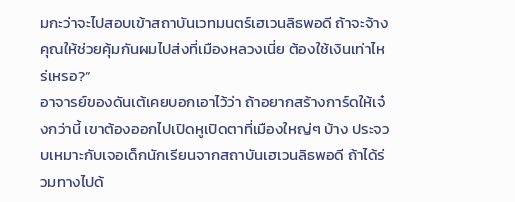มกะว่าจะไปสอบเข้าสถาบันเวทมนตร์เฮเวนลิธพอดี ถ้าจะจ้างคุณให้ช่วยคุ้มกันผมไปส่งที่เมืองหลวงเนี่ย ต้องใช้เงินเท่าไหร่เหรอ?”
อาจารย์ของดันเต้เคยบอกเอาไว้ว่า ถ้าอยากสร้างการ์ดให้เจ๋งกว่านี้ เขาต้องออกไปเปิดหูเปิดตาที่เมืองใหญ่ๆ บ้าง ประจวบเหมาะกับเจอเด็กนักเรียนจากสถาบันเฮเวนลิธพอดี ถ้าได้ร่วมทางไปด้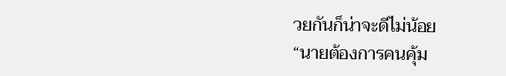วยกันก็น่าจะดีไม่น้อย
“นายต้องการคนคุ้ม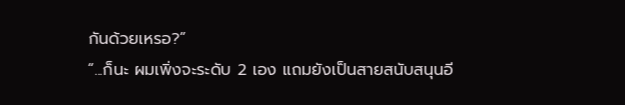กันด้วยเหรอ?”
“...ก็นะ ผมเพิ่งจะระดับ 2 เอง แถมยังเป็นสายสนับสนุนอี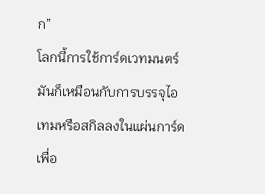ก”
โลกนี้การใช้การ์ดเวทมนตร์มันก็เหมือนกับการบรรจุไอเทมหรือสกิลลงในแผ่นการ์ดเพื่อ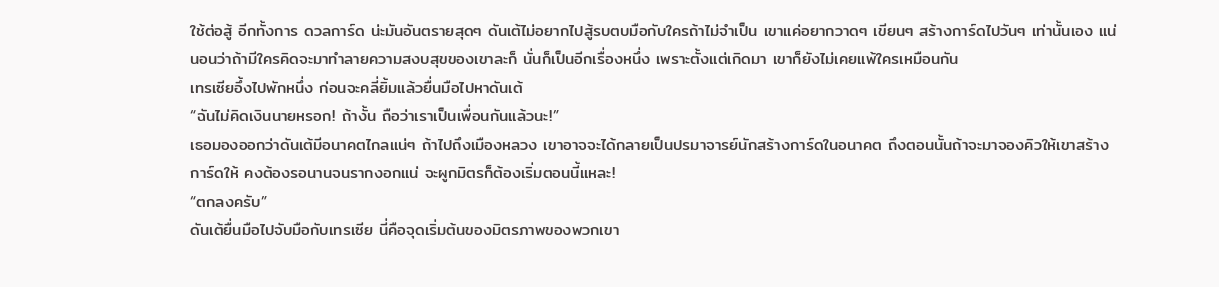ใช้ต่อสู้ อีกทั้งการ ดวลการ์ด น่ะมันอันตรายสุดๆ ดันเต้ไม่อยากไปสู้รบตบมือกับใครถ้าไม่จำเป็น เขาแค่อยากวาดๆ เขียนๆ สร้างการ์ดไปวันๆ เท่านั้นเอง แน่นอนว่าถ้ามีใครคิดจะมาทำลายความสงบสุขของเขาละก็ นั่นก็เป็นอีกเรื่องหนึ่ง เพราะตั้งแต่เกิดมา เขาก็ยังไม่เคยแพ้ใครเหมือนกัน
เทรเซียอึ้งไปพักหนึ่ง ก่อนจะคลี่ยิ้มแล้วยื่นมือไปหาดันเต้
“ฉันไม่คิดเงินนายหรอก! ถ้างั้น ถือว่าเราเป็นเพื่อนกันแล้วนะ!”
เธอมองออกว่าดันเต้มีอนาคตไกลแน่ๆ ถ้าไปถึงเมืองหลวง เขาอาจจะได้กลายเป็นปรมาจารย์นักสร้างการ์ดในอนาคต ถึงตอนนั้นถ้าจะมาจองคิวให้เขาสร้างการ์ดให้ คงต้องรอนานจนรากงอกแน่ จะผูกมิตรก็ต้องเริ่มตอนนี้แหละ!
“ตกลงครับ”
ดันเต้ยื่นมือไปจับมือกับเทรเซีย นี่คือจุดเริ่มต้นของมิตรภาพของพวกเขา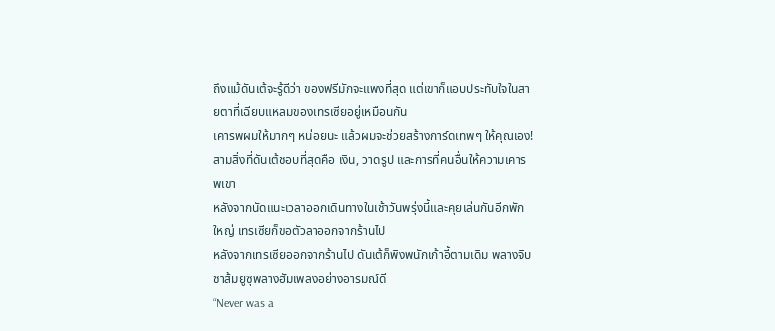ถึงแม้ดันเต้จะรู้ดีว่า ของฟรีมักจะแพงที่สุด แต่เขาก็แอบประทับใจในสายตาที่เฉียบแหลมของเทรเซียอยู่เหมือนกัน
เคารพผมให้มากๆ หน่อยนะ แล้วผมจะช่วยสร้างการ์ดเทพๆ ให้คุณเอง!
สามสิ่งที่ดันเต้ชอบที่สุดคือ เงิน, วาดรูป และการที่คนอื่นให้ความเคารพเขา
หลังจากนัดแนะเวลาออกเดินทางในเช้าวันพรุ่งนี้และคุยเล่นกันอีกพักใหญ่ เทรเซียก็ขอตัวลาออกจากร้านไป
หลังจากเทรเซียออกจากร้านไป ดันเต้ก็พิงพนักเก้าอี้ตามเดิม พลางจิบชาส้มยูซุพลางฮัมเพลงอย่างอารมณ์ดี
“Never was a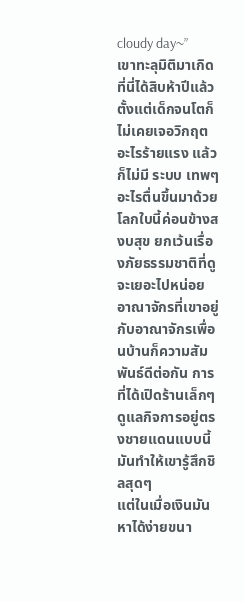cloudy day~”
เขาทะลุมิติมาเกิดที่นี่ได้สิบห้าปีแล้ว ตั้งแต่เด็กจนโตก็ไม่เคยเจอวิกฤตอะไรร้ายแรง แล้วก็ไม่มี ระบบ เทพๆ อะไรตื่นขึ้นมาด้วย โลกใบนี้ค่อนข้างสงบสุข ยกเว้นเรื่องภัยธรรมชาติที่ดูจะเยอะไปหน่อย อาณาจักรที่เขาอยู่กับอาณาจักรเพื่อนบ้านก็ความสัมพันธ์ดีต่อกัน การที่ได้เปิดร้านเล็กๆ ดูแลกิจการอยู่ตรงชายแดนแบบนี้มันทำให้เขารู้สึกชิลสุดๆ
แต่ในเมื่อเงินมันหาได้ง่ายขนา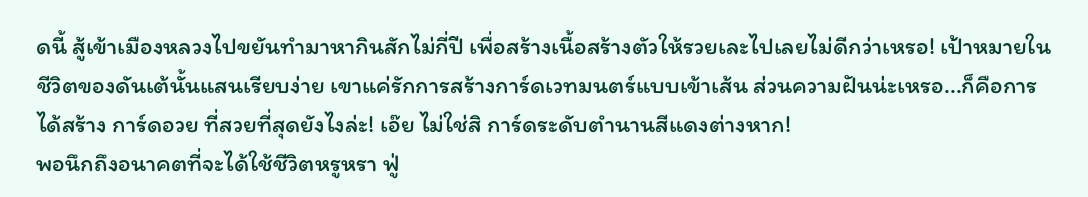ดนี้ สู้เข้าเมืองหลวงไปขยันทำมาหากินสักไม่กี่ปี เพื่อสร้างเนื้อสร้างตัวให้รวยเละไปเลยไม่ดีกว่าเหรอ! เป้าหมายในชีวิตของดันเต้นั้นแสนเรียบง่าย เขาแค่รักการสร้างการ์ดเวทมนตร์แบบเข้าเส้น ส่วนความฝันน่ะเหรอ...ก็คือการได้สร้าง การ์ดอวย ที่สวยที่สุดยังไงล่ะ! เอ๊ย ไม่ใช่สิ การ์ดระดับตำนานสีแดงต่างหาก!
พอนึกถึงอนาคตที่จะได้ใช้ชีวิตหรูหรา ฟู่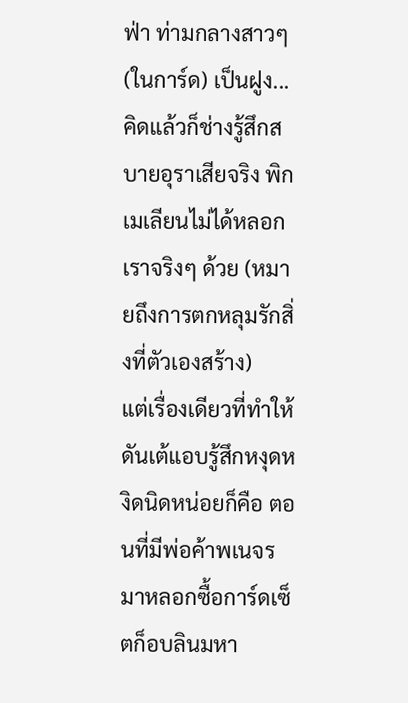ฟ่า ท่ามกลางสาวๆ (ในการ์ด) เป็นฝูง...คิดแล้วก็ช่างรู้สึกสบายอุราเสียจริง พิกเมเลียนไม่ได้หลอกเราจริงๆ ด้วย (หมายถึงการตกหลุมรักสิ่งที่ตัวเองสร้าง)
แต่เรื่องเดียวที่ทำให้ดันเต้แอบรู้สึกหงุดหงิดนิดหน่อยก็คือ ตอนที่มีพ่อค้าพเนจรมาหลอกซื้อการ์ดเซ็ตก็อบลินมหา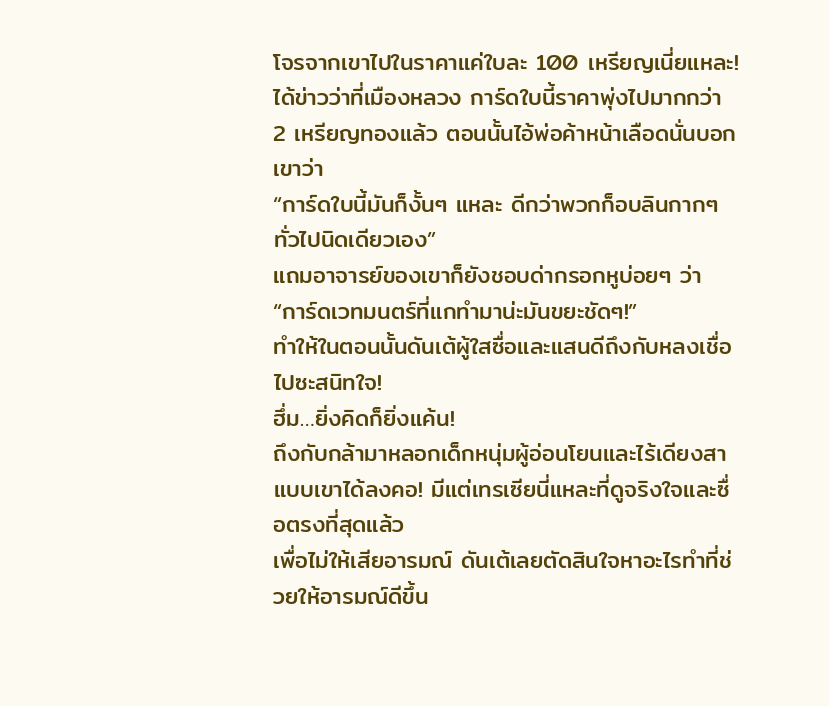โจรจากเขาไปในราคาแค่ใบละ 100 เหรียญเนี่ยแหละ! ได้ข่าวว่าที่เมืองหลวง การ์ดใบนี้ราคาพุ่งไปมากกว่า 2 เหรียญทองแล้ว ตอนนั้นไอ้พ่อค้าหน้าเลือดนั่นบอกเขาว่า
“การ์ดใบนี้มันก็งั้นๆ แหละ ดีกว่าพวกก็อบลินกากๆ ทั่วไปนิดเดียวเอง”
แถมอาจารย์ของเขาก็ยังชอบด่ากรอกหูบ่อยๆ ว่า
“การ์ดเวทมนตร์ที่แกทำมาน่ะมันขยะชัดๆ!”
ทำให้ในตอนนั้นดันเต้ผู้ใสซื่อและแสนดีถึงกับหลงเชื่อไปซะสนิทใจ!
ฮึ่ม…ยิ่งคิดก็ยิ่งแค้น!
ถึงกับกล้ามาหลอกเด็กหนุ่มผู้อ่อนโยนและไร้เดียงสาแบบเขาได้ลงคอ! มีแต่เทรเซียนี่แหละที่ดูจริงใจและซื่อตรงที่สุดแล้ว
เพื่อไม่ให้เสียอารมณ์ ดันเต้เลยตัดสินใจหาอะไรทำที่ช่วยให้อารมณ์ดีขึ้น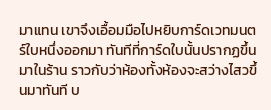มาแทน เขาจึงเอื้อมมือไปหยิบการ์ดเวทมนตร์ใบหนึ่งออกมา ทันทีที่การ์ดใบนั้นปรากฏขึ้นมาในร้าน ราวกับว่าห้องทั้งห้องจะสว่างไสวขึ้นมาทันที บ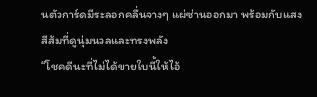นตัวการ์ดมีระลอกคลื่นจางๆ แผ่ซ่านออกมา พร้อมกับแสงสีส้มที่ดูนุ่มนวลและทรงพลัง
“โชคดีนะที่ไม่ได้ขายใบนี้ให้ไอ้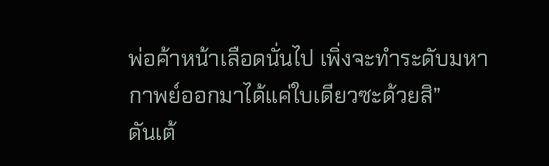พ่อค้าหน้าเลือดนั่นไป เพิ่งจะทำระดับมหากาพย์ออกมาได้แค่ใบเดียวซะด้วยสิ”
ดันเต้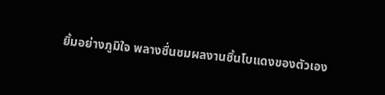ยิ้มอย่างภูมิใจ พลางชื่นชมผลงานชิ้นโบแดงของตัวเอง